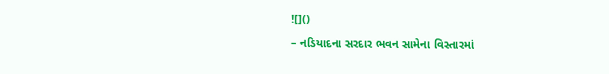![]()
– નડિયાદના સરદાર ભવન સામેના વિસ્તારમાં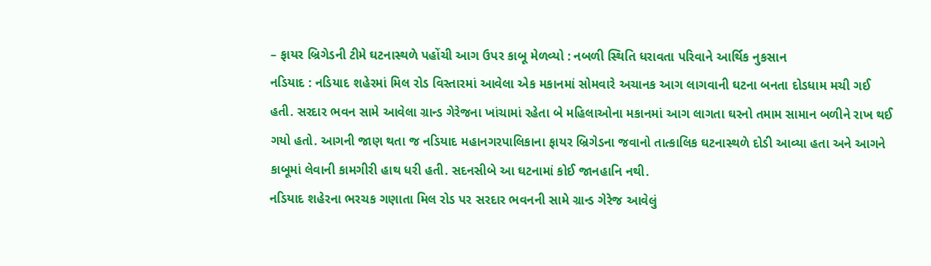– ફાયર બ્રિગેડની ટીમે ઘટનાસ્થળે પહોંચી આગ ઉપર કાબૂ મેળવ્યો : નબળી સ્થિતિ ધરાવતા પરિવાને આર્થિક નુકસાન
નડિયાદ : નડિયાદ શહેરમાં મિલ રોડ વિસ્તારમાં આવેલા એક મકાનમાં સોમવારે અચાનક આગ લાગવાની ઘટના બનતા દોડધામ મચી ગઈ હતી. સરદાર ભવન સામે આવેલા ગ્રાન્ડ ગેરેજના ખાંચામાં રહેતા બે મહિલાઓના મકાનમાં આગ લાગતા ઘરનો તમામ સામાન બળીને રાખ થઈ ગયો હતો. આગની જાણ થતા જ નડિયાદ મહાનગરપાલિકાના ફાયર બ્રિગેડના જવાનો તાત્કાલિક ઘટનાસ્થળે દોડી આવ્યા હતા અને આગને કાબૂમાં લેવાની કામગીરી હાથ ધરી હતી. સદનસીબે આ ઘટનામાં કોઈ જાનહાનિ નથી.
નડિયાદ શહેરના ભરચક ગણાતા મિલ રોડ પર સરદાર ભવનની સામે ગ્રાન્ડ ગેરેજ આવેલું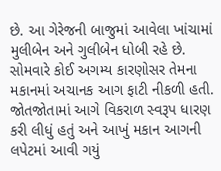છે. આ ગેરેજની બાજુમાં આવેલા ખાંચામાં મુલીબેન અને ગુલીબેન ધોબી રહે છે. સોમવારે કોઈ અગમ્ય કારણોસર તેમના મકાનમાં અચાનક આગ ફાટી નીકળી હતી. જોતજોતામાં આગે વિકરાળ સ્વરૂપ ધારણ કરી લીધું હતું અને આખું મકાન આગની લપેટમાં આવી ગયું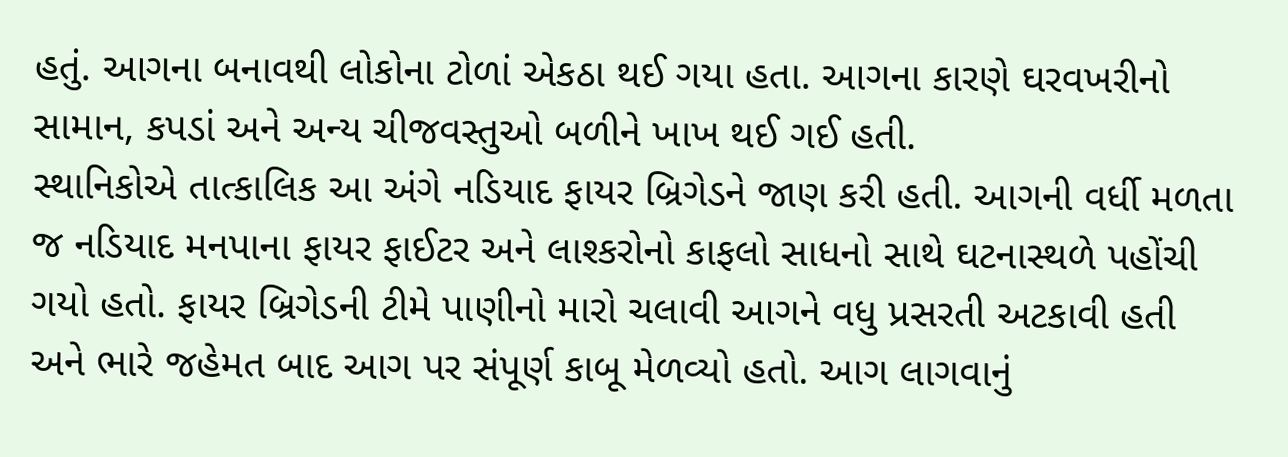હતું. આગના બનાવથી લોકોના ટોળાં એકઠા થઈ ગયા હતા. આગના કારણે ઘરવખરીનો સામાન, કપડાં અને અન્ય ચીજવસ્તુઓ બળીને ખાખ થઈ ગઈ હતી.
સ્થાનિકોએ તાત્કાલિક આ અંગે નડિયાદ ફાયર બ્રિગેડને જાણ કરી હતી. આગની વર્ધી મળતા જ નડિયાદ મનપાના ફાયર ફાઈટર અને લાશ્કરોનો કાફલો સાધનો સાથે ઘટનાસ્થળે પહોંચી ગયો હતો. ફાયર બ્રિગેડની ટીમે પાણીનો મારો ચલાવી આગને વધુ પ્રસરતી અટકાવી હતી અને ભારે જહેમત બાદ આગ પર સંપૂર્ણ કાબૂ મેળવ્યો હતો. આગ લાગવાનું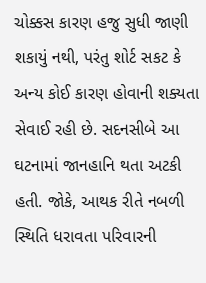ચોક્કસ કારણ હજુ સુધી જાણી શકાયું નથી, પરંતુ શોર્ટ સકટ કે અન્ય કોઈ કારણ હોવાની શક્યતા સેવાઈ રહી છે. સદનસીબે આ ઘટનામાં જાનહાનિ થતા અટકી હતી. જોકે, આથક રીતે નબળી સ્થિતિ ધરાવતા પરિવારની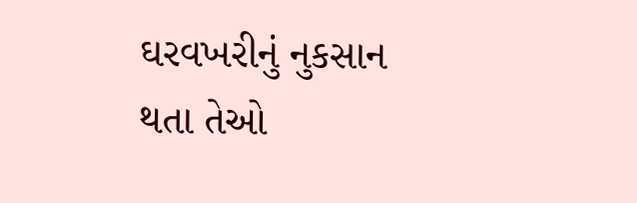ઘરવખરીનું નુકસાન થતા તેઓ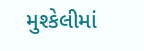મુશ્કેલીમાં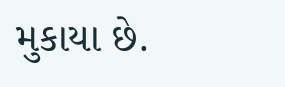મુકાયા છે.